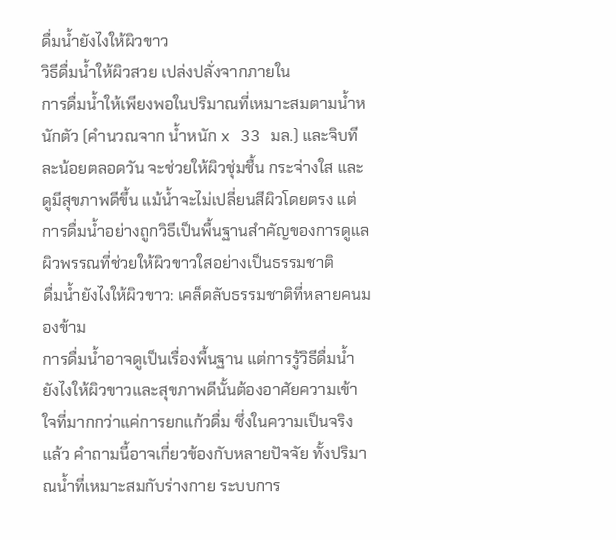ดื่มน้ำยังไงให้ผิวขาว
วิธีดื่มน้ำให้ผิวสวย เปล่งปลั่งจากภายใน
การดื่มน้ำให้เพียงพอในปริมาณที่เหมาะสมตามน้ำหนักตัว (คำนวณจาก น้ำหนัก x 33 มล.) และจิบทีละน้อยตลอดวัน จะช่วยให้ผิวชุ่มชื้น กระจ่างใส และดูมีสุขภาพดีขึ้น แม้น้ำจะไม่เปลี่ยนสีผิวโดยตรง แต่การดื่มน้ำอย่างถูกวิธีเป็นพื้นฐานสำคัญของการดูแลผิวพรรณที่ช่วยให้ผิวขาวใสอย่างเป็นธรรมชาติ
ดื่มน้ำยังไงให้ผิวขาว: เคล็ดลับธรรมชาติที่หลายคนมองข้าม
การดื่มน้ำอาจดูเป็นเรื่องพื้นฐาน แต่การรู้วิธีดื่มน้ำยังไงให้ผิวขาวและสุขภาพดีนั้นต้องอาศัยความเข้าใจที่มากกว่าแค่การยกแก้วดื่ม ซึ่งในความเป็นจริงแล้ว คำถามนี้อาจเกี่ยวข้องกับหลายปัจจัย ทั้งปริมาณน้ำที่เหมาะสมกับร่างกาย ระบบการ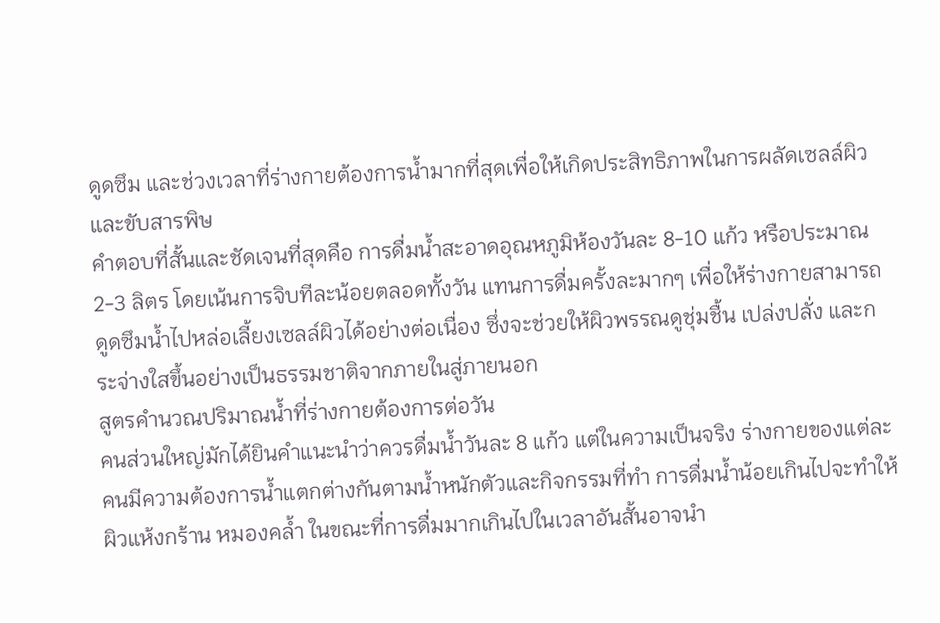ดูดซึม และช่วงเวลาที่ร่างกายต้องการน้ำมากที่สุดเพื่อให้เกิดประสิทธิภาพในการผลัดเซลล์ผิวและขับสารพิษ
คำตอบที่สั้นและชัดเจนที่สุดคือ การดื่มน้ำสะอาดอุณหภูมิห้องวันละ 8-10 แก้ว หรือประมาณ 2-3 ลิตร โดยเน้นการจิบทีละน้อยตลอดทั้งวัน แทนการดื่มครั้งละมากๆ เพื่อให้ร่างกายสามารถดูดซึมน้ำไปหล่อเลี้ยงเซลล์ผิวได้อย่างต่อเนื่อง ซึ่งจะช่วยให้ผิวพรรณดูชุ่มชื้น เปล่งปลั่ง และกระจ่างใสขึ้นอย่างเป็นธรรมชาติจากภายในสู่ภายนอก
สูตรคำนวณปริมาณน้ำที่ร่างกายต้องการต่อวัน
คนส่วนใหญ่มักได้ยินคำแนะนำว่าควรดื่มน้ำวันละ 8 แก้ว แต่ในความเป็นจริง ร่างกายของแต่ละคนมีความต้องการน้ำแตกต่างกันตามน้ำหนักตัวและกิจกรรมที่ทำ การดื่มน้ำน้อยเกินไปจะทำให้ผิวแห้งกร้าน หมองคล้ำ ในขณะที่การดื่มมากเกินไปในเวลาอันสั้นอาจนำ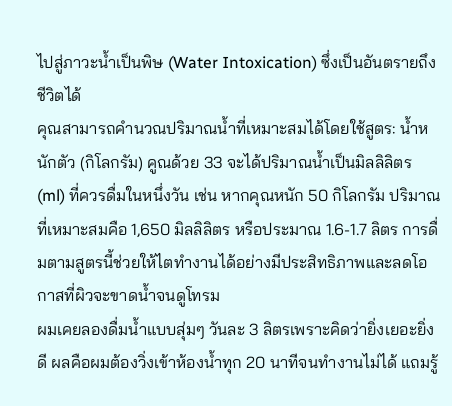ไปสู่ภาวะน้ำเป็นพิษ (Water Intoxication) ซึ่งเป็นอันตรายถึงชีวิตได้
คุณสามารถคำนวณปริมาณน้ำที่เหมาะสมได้โดยใช้สูตร: น้ำหนักตัว (กิโลกรัม) คูณด้วย 33 จะได้ปริมาณน้ำเป็นมิลลิลิตร (ml) ที่ควรดื่มในหนึ่งวัน เช่น หากคุณหนัก 50 กิโลกรัม ปริมาณที่เหมาะสมคือ 1,650 มิลลิลิตร หรือประมาณ 1.6-1.7 ลิตร การดื่มตามสูตรนี้ช่วยให้ไตทำงานได้อย่างมีประสิทธิภาพและลดโอกาสที่ผิวจะขาดน้ำจนดูโทรม
ผมเคยลองดื่มน้ำแบบสุ่มๆ วันละ 3 ลิตรเพราะคิดว่ายิ่งเยอะยิ่งดี ผลคือผมต้องวิ่งเข้าห้องน้ำทุก 20 นาทีจนทำงานไม่ได้ แถมรู้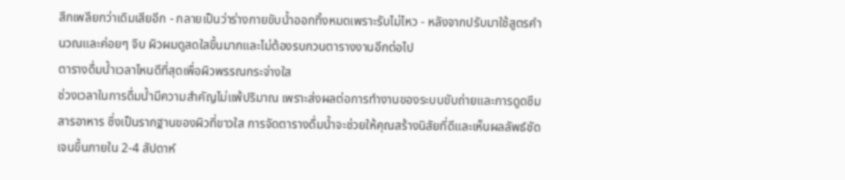สึกเพลียกว่าเดิมเสียอีก - กลายเป็นว่าร่างกายขับน้ำออกทิ้งหมดเพราะรับไม่ไหว - หลังจากปรับมาใช้สูตรคำนวณและค่อยๆ จิบ ผิวผมดูสดใสขึ้นมากและไม่ต้องรบกวนตารางงานอีกต่อไป
ตารางดื่มน้ำเวลาไหนดีที่สุดเพื่อผิวพรรณกระจ่างใส
ช่วงเวลาในการดื่มน้ำมีความสำคัญไม่แพ้ปริมาณ เพราะส่งผลต่อการทำงานของระบบขับถ่ายและการดูดซึมสารอาหาร ซึ่งเป็นรากฐานของผิวที่ขาวใส การจัดตารางดื่มน้ำจะช่วยให้คุณสร้างนิสัยที่ดีและเห็นผลลัพธ์ชัดเจนขึ้นภายใน 2-4 สัปดาห์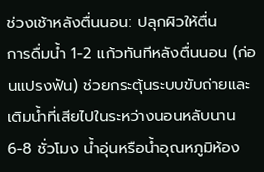ช่วงเช้าหลังตื่นนอน: ปลุกผิวให้ตื่น
การดื่มน้ำ 1-2 แก้วทันทีหลังตื่นนอน (ก่อนแปรงฟัน) ช่วยกระตุ้นระบบขับถ่ายและเติมน้ำที่เสียไปในระหว่างนอนหลับนาน 6-8 ชั่วโมง น้ำอุ่นหรือน้ำอุณหภูมิห้อง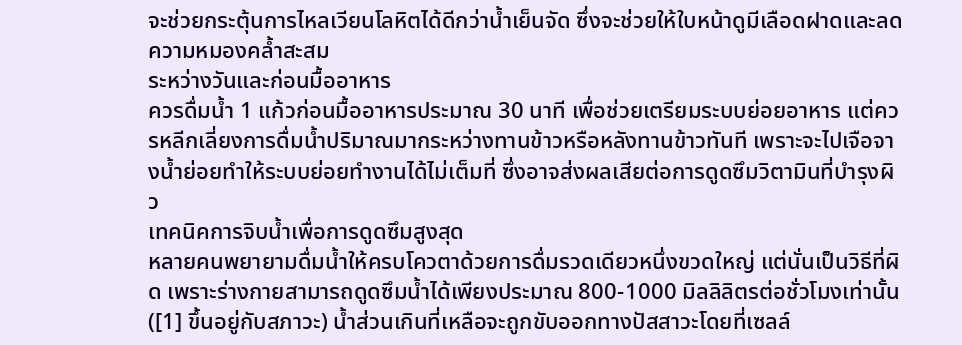จะช่วยกระตุ้นการไหลเวียนโลหิตได้ดีกว่าน้ำเย็นจัด ซึ่งจะช่วยให้ใบหน้าดูมีเลือดฝาดและลดความหมองคล้ำสะสม
ระหว่างวันและก่อนมื้ออาหาร
ควรดื่มน้ำ 1 แก้วก่อนมื้ออาหารประมาณ 30 นาที เพื่อช่วยเตรียมระบบย่อยอาหาร แต่ควรหลีกเลี่ยงการดื่มน้ำปริมาณมากระหว่างทานข้าวหรือหลังทานข้าวทันที เพราะจะไปเจือจางน้ำย่อยทำให้ระบบย่อยทำงานได้ไม่เต็มที่ ซึ่งอาจส่งผลเสียต่อการดูดซึมวิตามินที่บำรุงผิว
เทคนิคการจิบน้ำเพื่อการดูดซึมสูงสุด
หลายคนพยายามดื่มน้ำให้ครบโควตาด้วยการดื่มรวดเดียวหนึ่งขวดใหญ่ แต่นั่นเป็นวิธีที่ผิด เพราะร่างกายสามารถดูดซึมน้ำได้เพียงประมาณ 800-1000 มิลลิลิตรต่อชั่วโมงเท่านั้น ([1] ขึ้นอยู่กับสภาวะ) น้ำส่วนเกินที่เหลือจะถูกขับออกทางปัสสาวะโดยที่เซลล์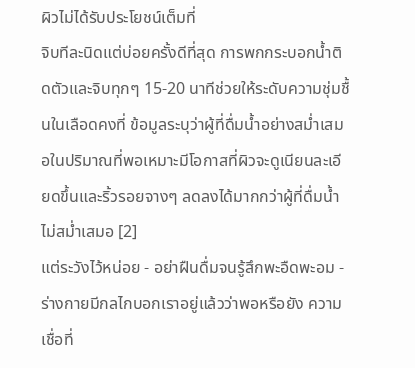ผิวไม่ได้รับประโยชน์เต็มที่
จิบทีละนิดแต่บ่อยครั้งดีที่สุด การพกกระบอกน้ำติดตัวและจิบทุกๆ 15-20 นาทีช่วยให้ระดับความชุ่มชื้นในเลือดคงที่ ข้อมูลระบุว่าผู้ที่ดื่มน้ำอย่างสม่ำเสมอในปริมาณที่พอเหมาะมีโอกาสที่ผิวจะดูเนียนละเอียดขึ้นและริ้วรอยจางๆ ลดลงได้มากกว่าผู้ที่ดื่มน้ำไม่สม่ำเสมอ [2]
แต่ระวังไว้หน่อย - อย่าฝืนดื่มจนรู้สึกพะอืดพะอม - ร่างกายมีกลไกบอกเราอยู่แล้วว่าพอหรือยัง ความเชื่อที่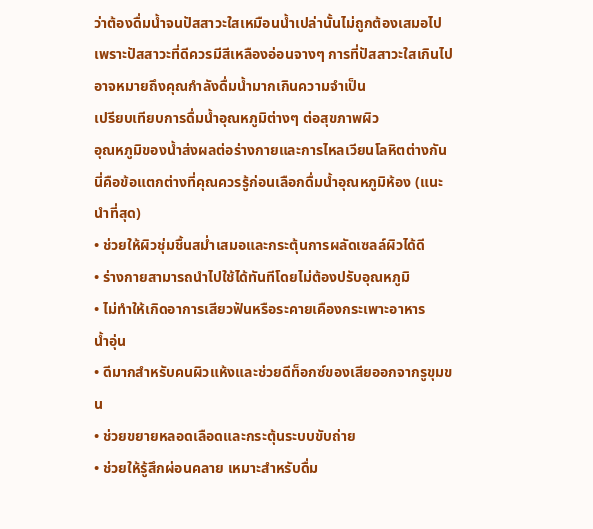ว่าต้องดื่มน้ำจนปัสสาวะใสเหมือนน้ำเปล่านั้นไม่ถูกต้องเสมอไป เพราะปัสสาวะที่ดีควรมีสีเหลืองอ่อนจางๆ การที่ปัสสาวะใสเกินไปอาจหมายถึงคุณกำลังดื่มน้ำมากเกินความจำเป็น
เปรียบเทียบการดื่มน้ำอุณหภูมิต่างๆ ต่อสุขภาพผิว
อุณหภูมิของน้ำส่งผลต่อร่างกายและการไหลเวียนโลหิตต่างกัน นี่คือข้อแตกต่างที่คุณควรรู้ก่อนเลือกดื่มน้ำอุณหภูมิห้อง (แนะนำที่สุด)
• ช่วยให้ผิวชุ่มชื้นสม่ำเสมอและกระตุ้นการผลัดเซลล์ผิวได้ดี
• ร่างกายสามารถนำไปใช้ได้ทันทีโดยไม่ต้องปรับอุณหภูมิ
• ไม่ทำให้เกิดอาการเสียวฟันหรือระคายเคืองกระเพาะอาหาร
น้ำอุ่น
• ดีมากสำหรับคนผิวแห้งและช่วยดีท็อกซ์ของเสียออกจากรูขุมขน
• ช่วยขยายหลอดเลือดและกระตุ้นระบบขับถ่าย
• ช่วยให้รู้สึกผ่อนคลาย เหมาะสำหรับดื่ม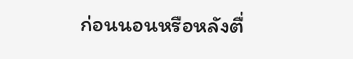ก่อนนอนหรือหลังตื่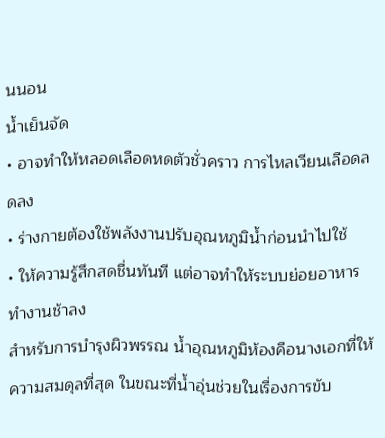นนอน
น้ำเย็นจัด
• อาจทำให้หลอดเลือดหดตัวชั่วคราว การไหลเวียนเลือดลดลง
• ร่างกายต้องใช้พลังงานปรับอุณหภูมิน้ำก่อนนำไปใช้
• ให้ความรู้สึกสดชื่นทันที แต่อาจทำให้ระบบย่อยอาหารทำงานช้าลง
สำหรับการบำรุงผิวพรรณ น้ำอุณหภูมิห้องคือนางเอกที่ให้ความสมดุลที่สุด ในขณะที่น้ำอุ่นช่วยในเรื่องการขับ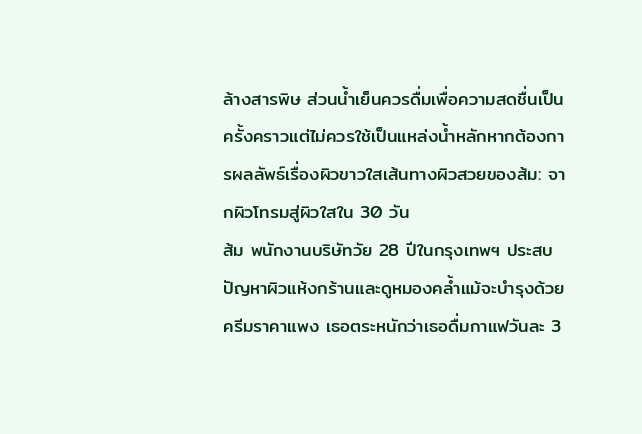ล้างสารพิษ ส่วนน้ำเย็นควรดื่มเพื่อความสดชื่นเป็นครั้งคราวแต่ไม่ควรใช้เป็นแหล่งน้ำหลักหากต้องการผลลัพธ์เรื่องผิวขาวใสเส้นทางผิวสวยของส้ม: จากผิวโทรมสู่ผิวใสใน 30 วัน
ส้ม พนักงานบริษัทวัย 28 ปีในกรุงเทพฯ ประสบปัญหาผิวแห้งกร้านและดูหมองคล้ำแม้จะบำรุงด้วยครีมราคาแพง เธอตระหนักว่าเธอดื่มกาแฟวันละ 3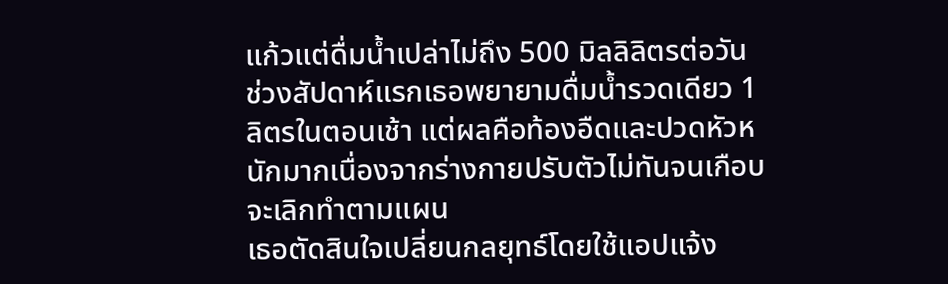แก้วแต่ดื่มน้ำเปล่าไม่ถึง 500 มิลลิลิตรต่อวัน
ช่วงสัปดาห์แรกเธอพยายามดื่มน้ำรวดเดียว 1 ลิตรในตอนเช้า แต่ผลคือท้องอืดและปวดหัวหนักมากเนื่องจากร่างกายปรับตัวไม่ทันจนเกือบจะเลิกทำตามแผน
เธอตัดสินใจเปลี่ยนกลยุทธ์โดยใช้แอปแจ้ง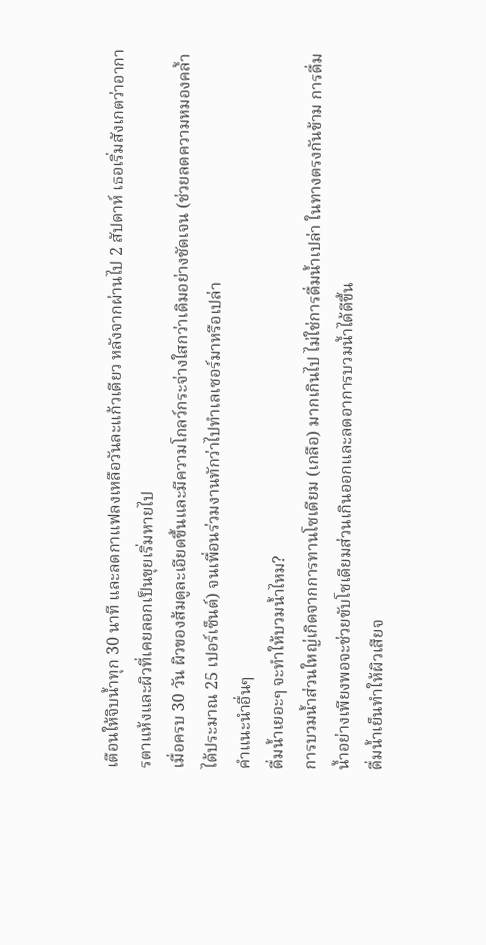เตือนให้จิบน้ำทุก 30 นาที และลดกาแฟลงเหลือวันละแก้วเดียว หลังจากผ่านไป 2 สัปดาห์ เธอเริ่มสังเกตว่าอาการตาแห้งและผิวที่เคยลอกเป็นขุยเริ่มหายไป
เมื่อครบ 30 วัน ผิวของส้มดูละเอียดขึ้นและมีความโกลว์กระจ่างใสกว่าเดิมอย่างชัดเจน (ช่วยลดความหมองคล้ำได้ประมาณ 25 เปอร์เซ็นต์) จนเพื่อนร่วมงานทักว่าไปทำเลเซอร์มาหรือเปล่า
คำแนะนำอื่นๆ
ดื่มน้ำเยอะๆ จะทำให้บวมน้ำไหม?
การบวมน้ำส่วนใหญ่เกิดจากการทานโซเดียม (เกลือ) มากเกินไป ไม่ใช่การดื่มน้ำเปล่า ในทางตรงกันข้าม การดื่มน้ำอย่างเพียงพอจะช่วยขับโซเดียมส่วนเกินออกและลดอาการบวมน้ำได้ดีขึ้น
ดื่มน้ำเย็นทำให้ผิวเสียจ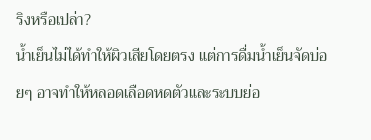ริงหรือเปล่า?
น้ำเย็นไม่ได้ทำให้ผิวเสียโดยตรง แต่การดื่มน้ำเย็นจัดบ่อยๆ อาจทำให้หลอดเลือดหดตัวและระบบย่อ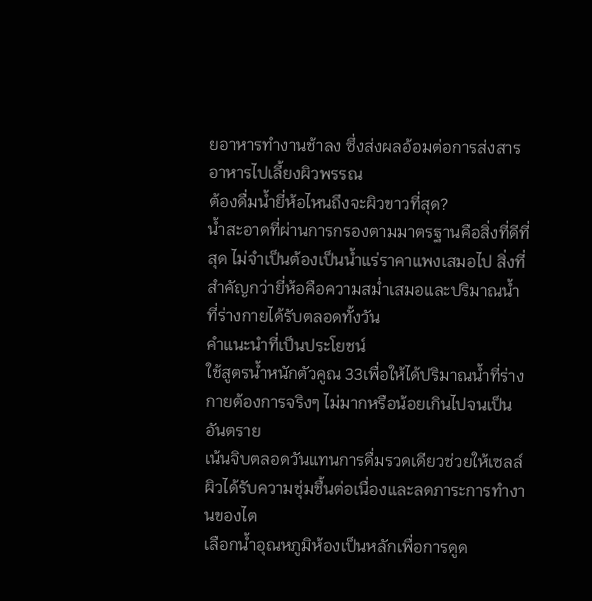ยอาหารทำงานช้าลง ซึ่งส่งผลอ้อมต่อการส่งสารอาหารไปเลี้ยงผิวพรรณ
ต้องดื่มน้ำยี่ห้อไหนถึงจะผิวขาวที่สุด?
น้ำสะอาดที่ผ่านการกรองตามมาตรฐานคือสิ่งที่ดีที่สุด ไม่จำเป็นต้องเป็นน้ำแร่ราคาแพงเสมอไป สิ่งที่สำคัญกว่ายี่ห้อคือความสม่ำเสมอและปริมาณน้ำที่ร่างกายได้รับตลอดทั้งวัน
คำแนะนำที่เป็นประโยชน์
ใช้สูตรน้ำหนักตัวคูณ 33เพื่อให้ได้ปริมาณน้ำที่ร่างกายต้องการจริงๆ ไม่มากหรือน้อยเกินไปจนเป็นอันตราย
เน้นจิบตลอดวันแทนการดื่มรวดเดียวช่วยให้เซลล์ผิวได้รับความชุ่มชื้นต่อเนื่องและลดภาระการทำงานของไต
เลือกน้ำอุณหภูมิห้องเป็นหลักเพื่อการดูด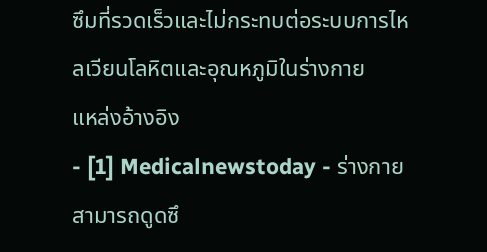ซึมที่รวดเร็วและไม่กระทบต่อระบบการไหลเวียนโลหิตและอุณหภูมิในร่างกาย
แหล่งอ้างอิง
- [1] Medicalnewstoday - ร่างกายสามารถดูดซึ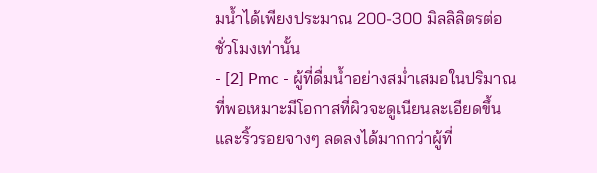มน้ำได้เพียงประมาณ 200-300 มิลลิลิตรต่อชั่วโมงเท่านั้น
- [2] Pmc - ผู้ที่ดื่มน้ำอย่างสม่ำเสมอในปริมาณที่พอเหมาะมีโอกาสที่ผิวจะดูเนียนละเอียดขึ้นและริ้วรอยจางๆ ลดลงได้มากกว่าผู้ที่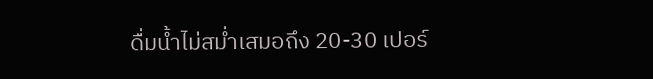ดื่มน้ำไม่สม่ำเสมอถึง 20-30 เปอร์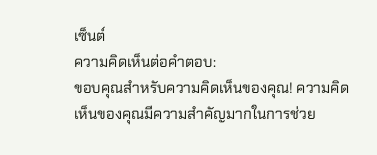เซ็นต์
ความคิดเห็นต่อคำตอบ:
ขอบคุณสำหรับความคิดเห็นของคุณ! ความคิดเห็นของคุณมีความสำคัญมากในการช่วย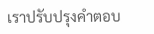เราปรับปรุงคำตอบ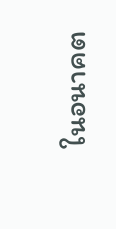ในอนาคต